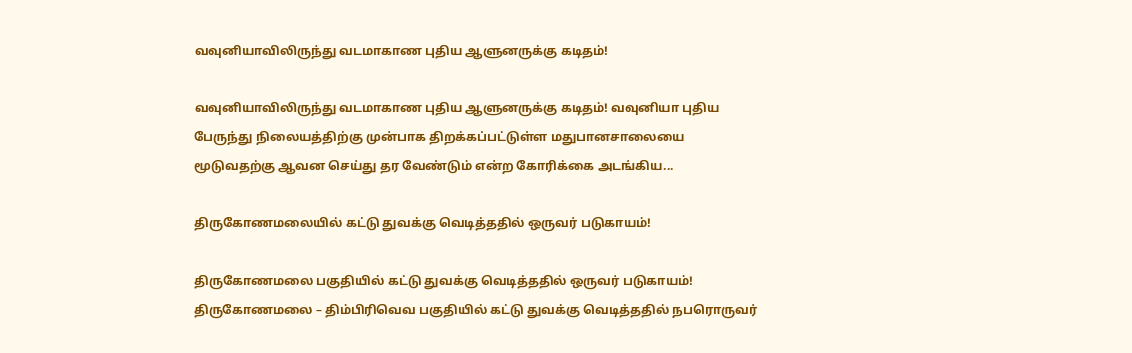வவுனியாவிலிருந்து வடமாகாண புதிய ஆளுனருக்கு கடிதம்!

வவுனியாவிலிருந்து வடமாகாண புதிய ஆளுனருக்கு கடிதம்! வவுனியா புதிய பேருந்து நிலையத்திற்கு முன்பாக திறக்கப்பட்டுள்ள மதுபானசாலையை மூடுவதற்கு ஆவன செய்து தர வேண்டும் என்ற கோரிக்கை அடங்கிய...

திருகோணமலையில் கட்டு துவக்கு வெடித்ததில் ஒருவர் படுகாயம்!

திருகோணமலை பகுதியில் கட்டு துவக்கு வெடித்ததில் ஒருவர் படுகாயம்! திருகோணமலை – திம்பிரிவெவ பகுதியில் கட்டு துவக்கு வெடித்ததில் நபரொருவர்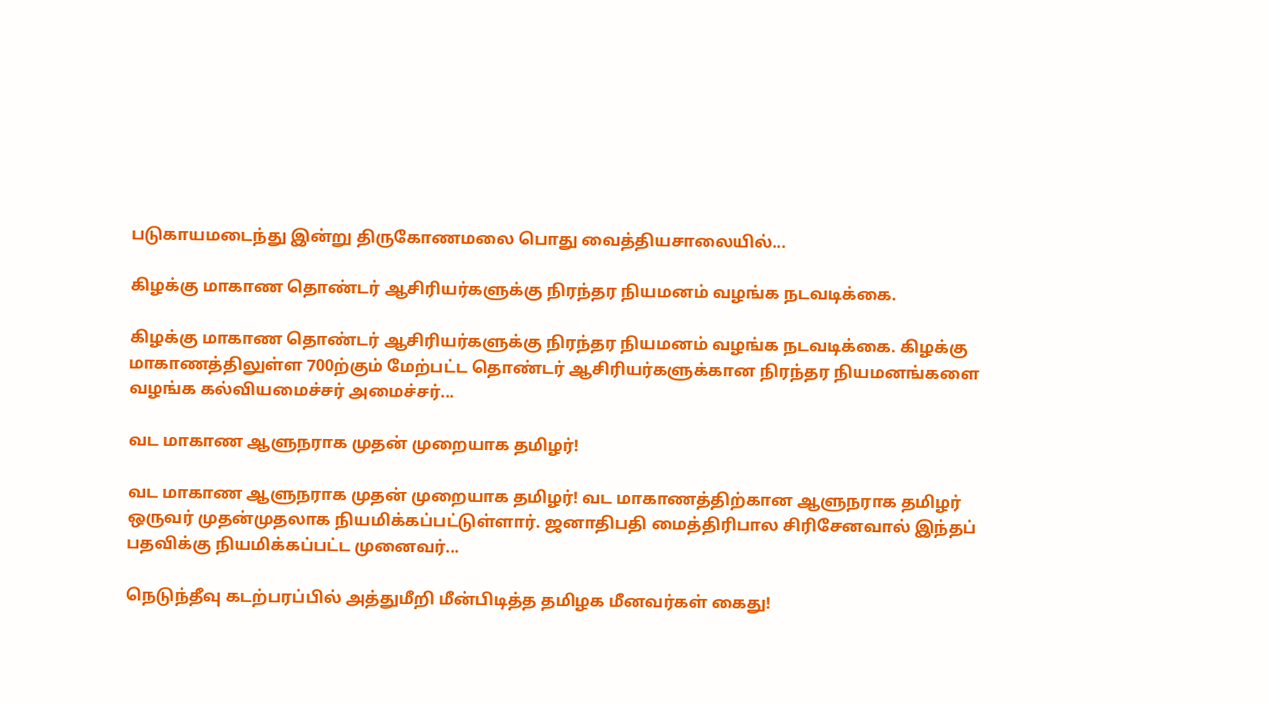படுகாயமடைந்து இன்று திருகோணமலை பொது வைத்தியசாலையில்...

கிழக்கு மாகாண தொண்டர் ஆசிரியர்களுக்கு நிரந்தர நியமனம் வழங்க நடவடிக்கை.

கிழக்கு மாகாண தொண்டர் ஆசிரியர்களுக்கு நிரந்தர நியமனம் வழங்க நடவடிக்கை. கிழக்கு மாகாணத்திலுள்ள 700ற்கும் மேற்பட்ட தொண்டர் ஆசிரியர்களுக்கான நிரந்தர நியமனங்களை வழங்க கல்வியமைச்சர் அமைச்சர்...

வட மாகாண ஆளுநராக முதன் முறையாக தமிழர்!

வட மாகாண ஆளுநராக முதன் முறையாக தமிழர்! வட மாகாணத்திற்கான ஆளுநராக தமிழர் ஒருவர் முதன்முதலாக நியமிக்கப்பட்டுள்ளார். ஜனாதிபதி மைத்திரிபால சிரிசேனவால் இந்தப் பதவிக்கு நியமிக்கப்பட்ட முனைவர்...

நெடுந்தீவு கடற்பரப்பில் அத்துமீறி மீன்பிடித்த தமிழக மீனவர்கள் கைது!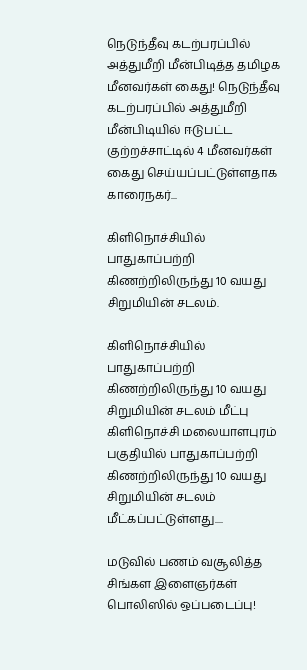நெடுந்தீவு கடற்பரப்பில் அத்துமீறி மீன்பிடித்த தமிழக மீனவர்கள் கைது! நெடுந்தீவு கடற்பரப்பில் அத்துமீறி மீன்பிடியில் ஈடுபட்ட குற்றச்சாட்டில் 4 மீனவர்கள் கைது செய்யப்பட்டுள்ளதாக காரைநகர்...

கிளிநொச்சியில் பாதுகாப்பற்றி கிணற்றிலிருந்து 10 வயது சிறுமியின் சடலம்.

கிளிநொச்சியில் பாதுகாப்பற்றி கிணற்றிலிருந்து 10 வயது சிறுமியின் சடலம் மீட்பு கிளிநொச்சி மலையாளபுரம் பகுதியில் பாதுகாப்பற்றி கிணற்றிலிருந்து 10 வயது சிறுமியின் சடலம் மீட்கப்பட்டுள்ளது....

மடுவில் பணம் வசூலித்த சிங்கள இளைஞர்கள் பொலிஸில் ஒப்படைப்பு!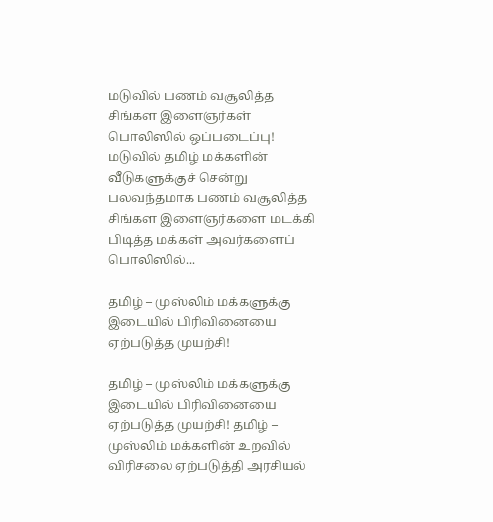மடுவில் பணம் வசூலித்த சிங்கள இளைஞர்கள் பொலிஸில் ஒப்படைப்பு! மடுவில் தமிழ் மக்களின் வீடுகளுக்குச் சென்று பலவந்தமாக பணம் வசூலித்த சிங்கள இளைஞர்களை மடக்கி பிடித்த மக்கள் அவர்களைப் பொலிஸில்...

தமிழ் – முஸ்லிம் மக்களுக்கு இடையில் பிரிவினையை ஏற்படுத்த முயற்சி!

தமிழ் – முஸ்லிம் மக்களுக்கு இடையில் பிரிவினையை ஏற்படுத்த முயற்சி! தமிழ் – முஸ்லிம் மக்களின் உறவில் விரிசலை ஏற்படுத்தி அரசியல்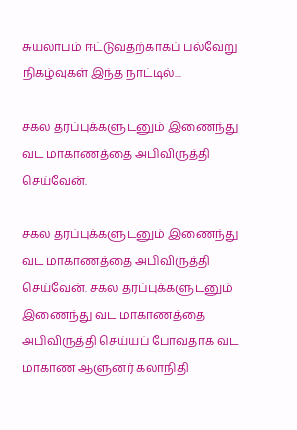சுயலாபம் ஈட்டுவதற்காகப் பல்வேறு நிகழ்வுகள் இந்த நாட்டில்...

சகல தரப்புக்களுடனும் இணைந்து வட மாகாணத்தை அபிவிருத்தி செய்வேன்.

சகல தரப்புக்களுடனும் இணைந்து வட மாகாணத்தை அபிவிருத்தி செய்வேன். சகல தரப்புக்களுடனும் இணைந்து வட மாகாணத்தை அபிவிருத்தி செய்யப் போவதாக வட மாகாண ஆளுனர் கலாநிதி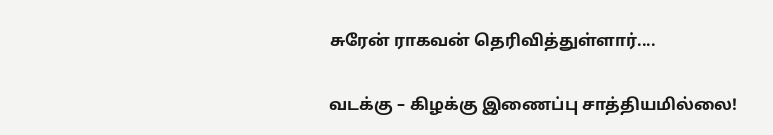சுரேன் ராகவன் தெரிவித்துள்ளார்....

வடக்கு – கிழக்கு இணைப்பு சாத்தியமில்லை!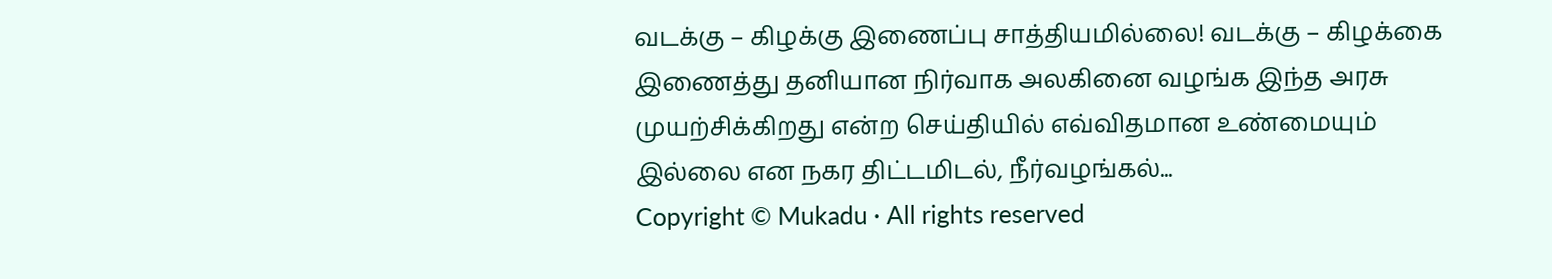வடக்கு – கிழக்கு இணைப்பு சாத்தியமில்லை! வடக்கு – கிழக்கை இணைத்து தனியான நிர்வாக அலகினை வழங்க இந்த அரசு முயற்சிக்கிறது என்ற செய்தியில் எவ்விதமான உண்மையும் இல்லை என நகர திட்டமிடல், நீர்வழங்கல்...
Copyright © Mukadu · All rights reserved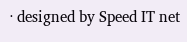· designed by Speed IT net